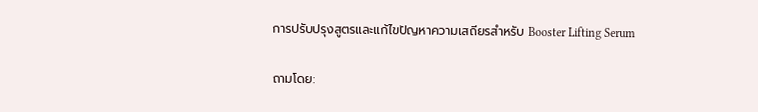การปรับปรุงสูตรและแก้ไขปัญหาความเสถียรสำหรับ Booster Lifting Serum

ถามโดย: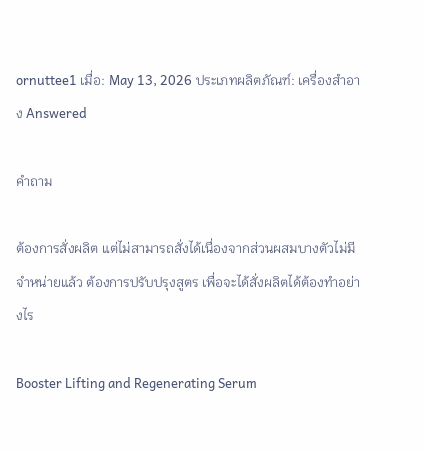ornuttee1 เมื่อ: May 13, 2026 ประเภทผลิตภัณฑ์: เครื่องสำอาง Answered

คำถาม

ต้องการสั่งผลิต แต่ไม่สามารถสั่งได้เนื่องจากส่วนผสมบางตัวไม่มีจำหน่ายแล้ว ต้องการปรับปรุงสูตร เพื่อจะได้สั่งผลิตได้ต้องทำอย่างไร

Booster Lifting and Regenerating Serum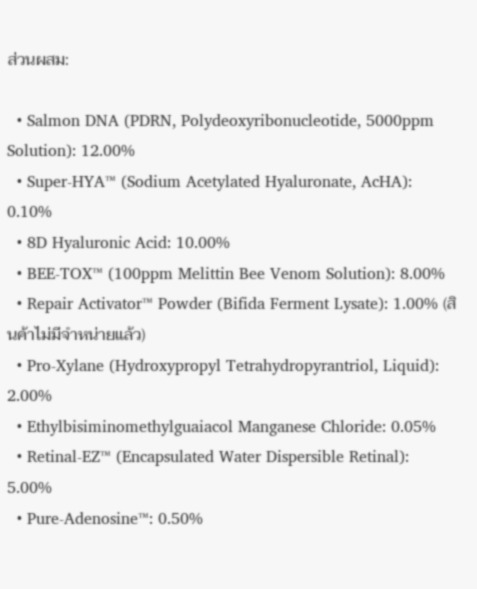ส่วนผสม:

  • Salmon DNA (PDRN, Polydeoxyribonucleotide, 5000ppm Solution): 12.00%
  • Super-HYA™ (Sodium Acetylated Hyaluronate, AcHA): 0.10%
  • 8D Hyaluronic Acid: 10.00%
  • BEE-TOX™ (100ppm Melittin Bee Venom Solution): 8.00%
  • Repair Activator™ Powder (Bifida Ferment Lysate): 1.00% (สินค้าไม่มีจำหน่ายแล้ว)
  • Pro-Xylane (Hydroxypropyl Tetrahydropyrantriol, Liquid): 2.00%
  • Ethylbisiminomethylguaiacol Manganese Chloride: 0.05%
  • Retinal-EZ™ (Encapsulated Water Dispersible Retinal): 5.00%
  • Pure-Adenosine™: 0.50%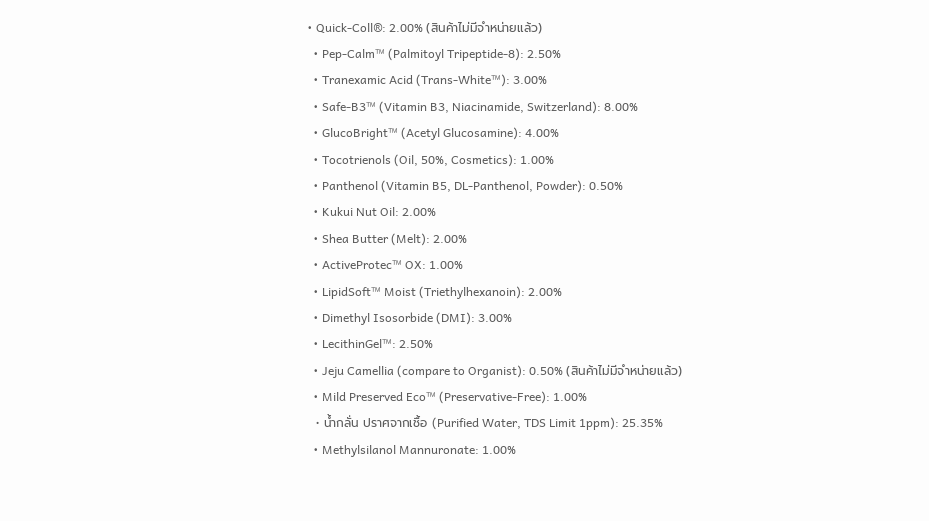• Quick-Coll®: 2.00% (สินค้าไม่มีจำหน่ายแล้ว)
  • Pep-Calm™ (Palmitoyl Tripeptide-8): 2.50%
  • Tranexamic Acid (Trans-White™): 3.00%
  • Safe-B3™ (Vitamin B3, Niacinamide, Switzerland): 8.00%
  • GlucoBright™ (Acetyl Glucosamine): 4.00%
  • Tocotrienols (Oil, 50%, Cosmetics): 1.00%
  • Panthenol (Vitamin B5, DL-Panthenol, Powder): 0.50%
  • Kukui Nut Oil: 2.00%
  • Shea Butter (Melt): 2.00%
  • ActiveProtec™ OX: 1.00%
  • LipidSoft™ Moist (Triethylhexanoin): 2.00%
  • Dimethyl Isosorbide (DMI): 3.00%
  • LecithinGel™: 2.50%
  • Jeju Camellia (compare to Organist): 0.50% (สินค้าไม่มีจำหน่ายแล้ว)
  • Mild Preserved Eco™ (Preservative-Free): 1.00%
  • น้ำกลั่น ปราศจากเชื้อ (Purified Water, TDS Limit 1ppm): 25.35%
  • Methylsilanol Mannuronate: 1.00%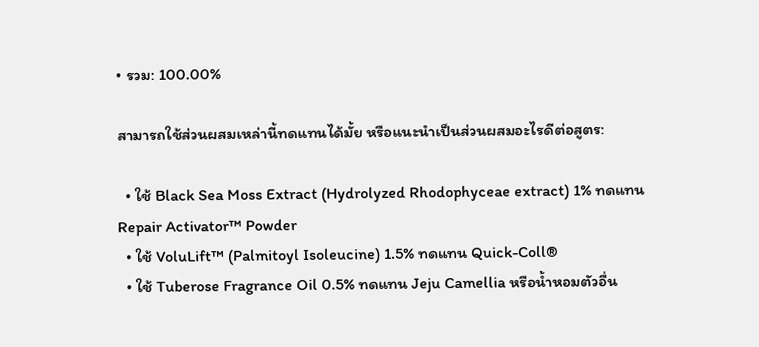• รวม: 100.00%

สามารถใช้ส่วนผสมเหล่านี้ทดแทนได้มั้ย หรือแนะนำเป็นส่วนผสมอะไรดีต่อสูตร:

  • ใช้ Black Sea Moss Extract (Hydrolyzed Rhodophyceae extract) 1% ทดแทน Repair Activator™ Powder
  • ใช้ VoluLift™ (Palmitoyl Isoleucine) 1.5% ทดแทน Quick-Coll®
  • ใช้ Tuberose Fragrance Oil 0.5% ทดแทน Jeju Camellia หรือน้ำหอมตัวอื่น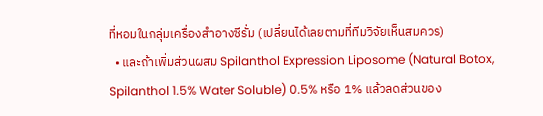ที่หอมในกลุ่มเครื่องสำอางซีรั่ม (เปลี่ยนได้เลยตามที่ทีมวิจัยเห็นสมควร)
  • และถ้าเพิ่มส่วนผสม Spilanthol Expression Liposome (Natural Botox, Spilanthol 1.5% Water Soluble) 0.5% หรือ 1% แล้วลดส่วนของ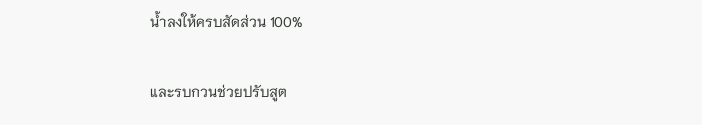น้ำลงให้ครบสัดส่วน 100%

และรบกวนช่วยปรับสูต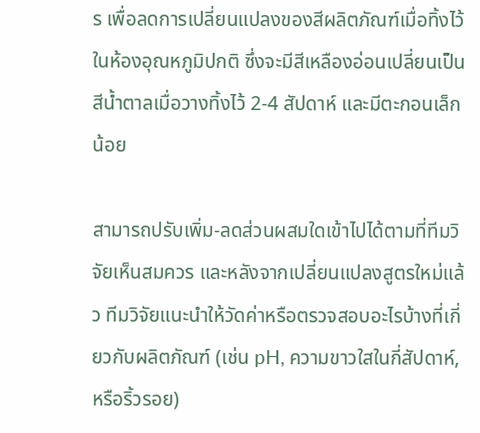ร เพื่อลดการเปลี่ยนแปลงของสีผลิตภัณฑ์เมื่อทิ้งไว้ในห้องอุณหภูมิปกติ ซึ่งจะมีสีเหลืองอ่อนเปลี่ยนเป็นสีน้ำตาลเมื่อวางทิ้งไว้ 2-4 สัปดาห์ และมีตะกอนเล็กน้อย

สามารถปรับเพิ่ม-ลดส่วนผสมใดเข้าไปได้ตามที่ทีมวิจัยเห็นสมควร และหลังจากเปลี่ยนแปลงสูตรใหม่แล้ว ทีมวิจัยแนะนำให้วัดค่าหรือตรวจสอบอะไรบ้างที่เกี่ยวกับผลิตภัณฑ์ (เช่น pH, ความขาวใสในกี่สัปดาห์, หรือริ้วรอย)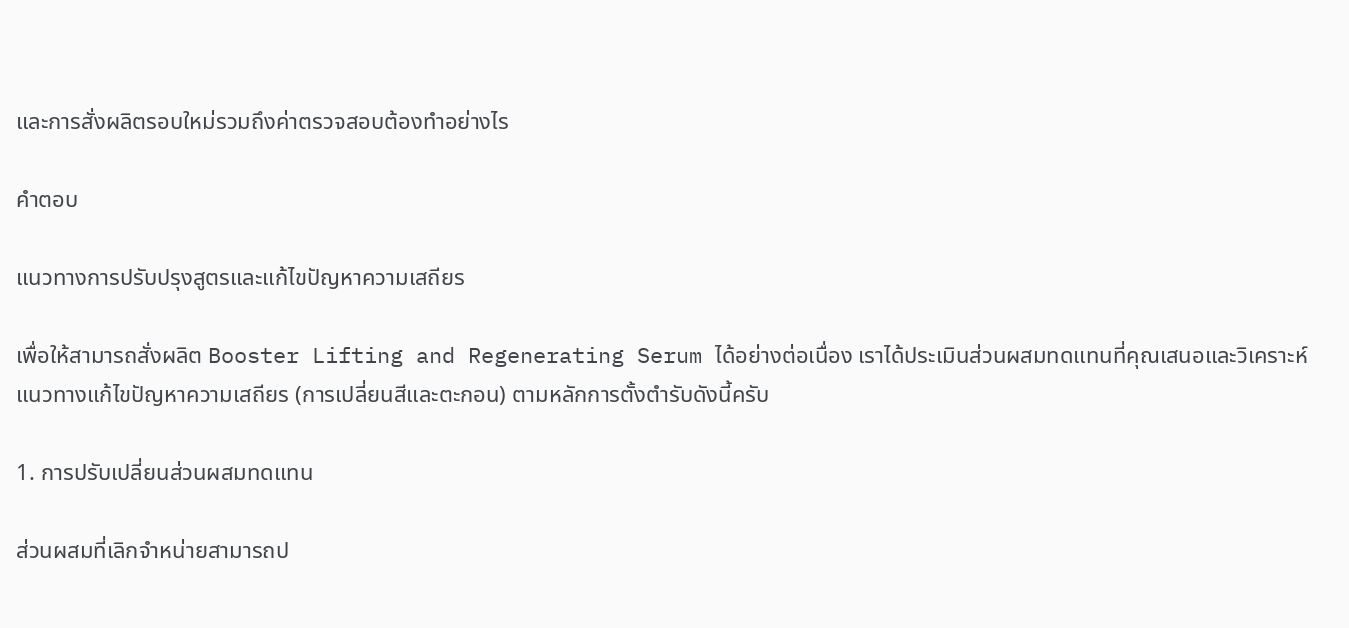และการสั่งผลิตรอบใหม่รวมถึงค่าตรวจสอบต้องทำอย่างไร

คำตอบ

แนวทางการปรับปรุงสูตรและแก้ไขปัญหาความเสถียร

เพื่อให้สามารถสั่งผลิต Booster Lifting and Regenerating Serum ได้อย่างต่อเนื่อง เราได้ประเมินส่วนผสมทดแทนที่คุณเสนอและวิเคราะห์แนวทางแก้ไขปัญหาความเสถียร (การเปลี่ยนสีและตะกอน) ตามหลักการตั้งตำรับดังนี้ครับ

1. การปรับเปลี่ยนส่วนผสมทดแทน

ส่วนผสมที่เลิกจำหน่ายสามารถป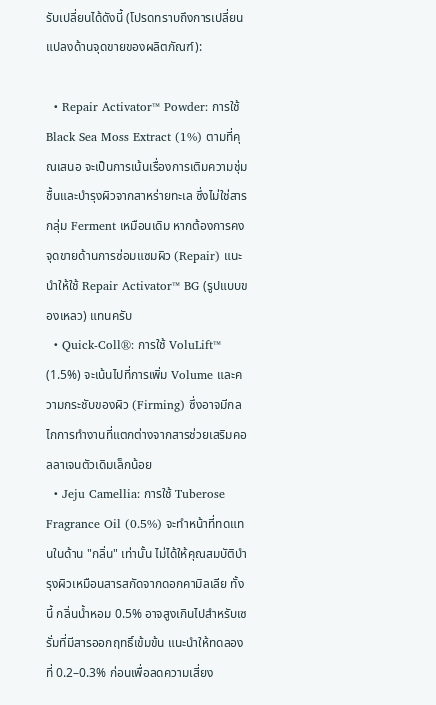รับเปลี่ยนได้ดังนี้ (โปรดทราบถึงการเปลี่ยนแปลงด้านจุดขายของผลิตภัณฑ์):

  • Repair Activator™ Powder: การใช้ Black Sea Moss Extract (1%) ตามที่คุณเสนอ จะเป็นการเน้นเรื่องการเติมความชุ่มชื้นและบำรุงผิวจากสาหร่ายทะเล ซึ่งไม่ใช่สารกลุ่ม Ferment เหมือนเดิม หากต้องการคงจุดขายด้านการซ่อมแซมผิว (Repair) แนะนำให้ใช้ Repair Activator™ BG (รูปแบบของเหลว) แทนครับ
  • Quick-Coll®: การใช้ VoluLift™ (1.5%) จะเน้นไปที่การเพิ่ม Volume และความกระชับของผิว (Firming) ซึ่งอาจมีกลไกการทำงานที่แตกต่างจากสารช่วยเสริมคอลลาเจนตัวเดิมเล็กน้อย
  • Jeju Camellia: การใช้ Tuberose Fragrance Oil (0.5%) จะทำหน้าที่ทดแทนในด้าน "กลิ่น" เท่านั้น ไม่ได้ให้คุณสมบัติบำรุงผิวเหมือนสารสกัดจากดอกคามิลเลีย ทั้งนี้ กลิ่นน้ำหอม 0.5% อาจสูงเกินไปสำหรับเซรั่มที่มีสารออกฤทธิ์เข้มข้น แนะนำให้ทดลองที่ 0.2–0.3% ก่อนเพื่อลดความเสี่ยง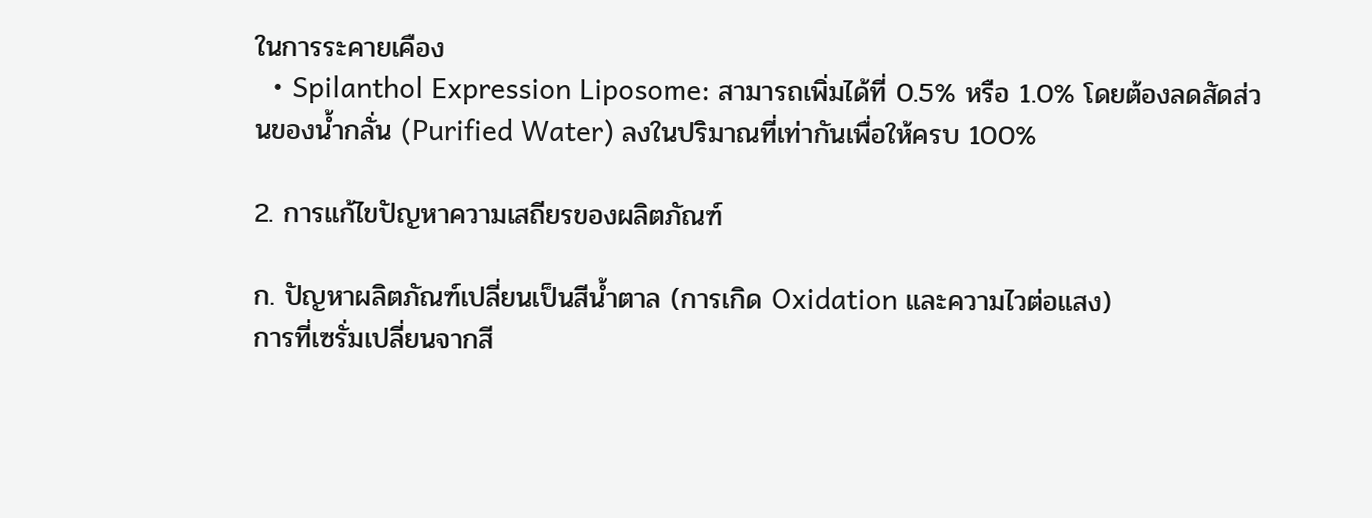ในการระคายเคือง
  • Spilanthol Expression Liposome: สามารถเพิ่มได้ที่ 0.5% หรือ 1.0% โดยต้องลดสัดส่วนของน้ำกลั่น (Purified Water) ลงในปริมาณที่เท่ากันเพื่อให้ครบ 100%

2. การแก้ไขปัญหาความเสถียรของผลิตภัณฑ์

ก. ปัญหาผลิตภัณฑ์เปลี่ยนเป็นสีน้ำตาล (การเกิด Oxidation และความไวต่อแสง)
การที่เซรั่มเปลี่ยนจากสี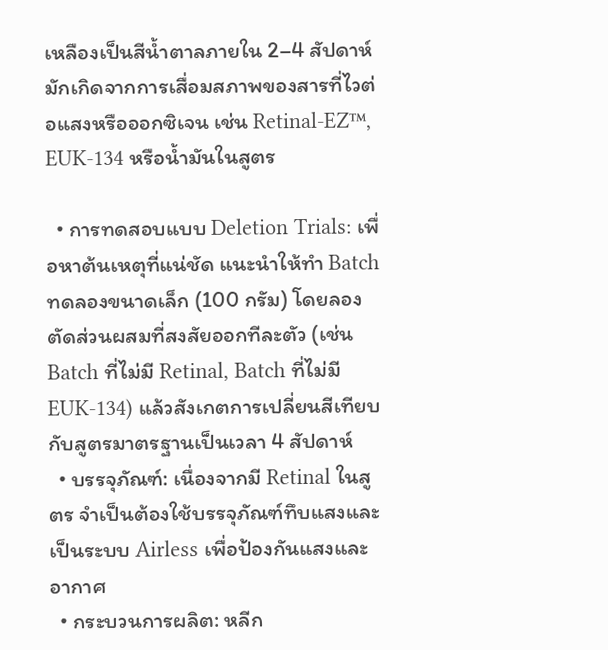เหลืองเป็นสีน้ำตาลภายใน 2–4 สัปดาห์ มักเกิดจากการเสื่อมสภาพของสารที่ไวต่อแสงหรือออกซิเจน เช่น Retinal-EZ™, EUK-134 หรือน้ำมันในสูตร

  • การทดสอบแบบ Deletion Trials: เพื่อหาต้นเหตุที่แน่ชัด แนะนำให้ทำ Batch ทดลองขนาดเล็ก (100 กรัม) โดยลองตัดส่วนผสมที่สงสัยออกทีละตัว (เช่น Batch ที่ไม่มี Retinal, Batch ที่ไม่มี EUK-134) แล้วสังเกตการเปลี่ยนสีเทียบกับสูตรมาตรฐานเป็นเวลา 4 สัปดาห์
  • บรรจุภัณฑ์: เนื่องจากมี Retinal ในสูตร จำเป็นต้องใช้บรรจุภัณฑ์ทึบแสงและเป็นระบบ Airless เพื่อป้องกันแสงและอากาศ
  • กระบวนการผลิต: หลีก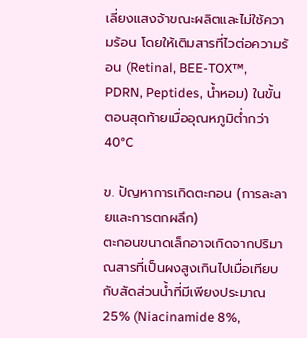เลี่ยงแสงจ้าขณะผลิตและไม่ใช้ความร้อน โดยให้เติมสารที่ไวต่อความร้อน (Retinal, BEE-TOX™, PDRN, Peptides, น้ำหอม) ในขั้นตอนสุดท้ายเมื่ออุณหภูมิต่ำกว่า 40°C

ข. ปัญหาการเกิดตะกอน (การละลายและการตกผลึก)
ตะกอนขนาดเล็กอาจเกิดจากปริมาณสารที่เป็นผงสูงเกินไปเมื่อเทียบกับสัดส่วนน้ำที่มีเพียงประมาณ 25% (Niacinamide 8%,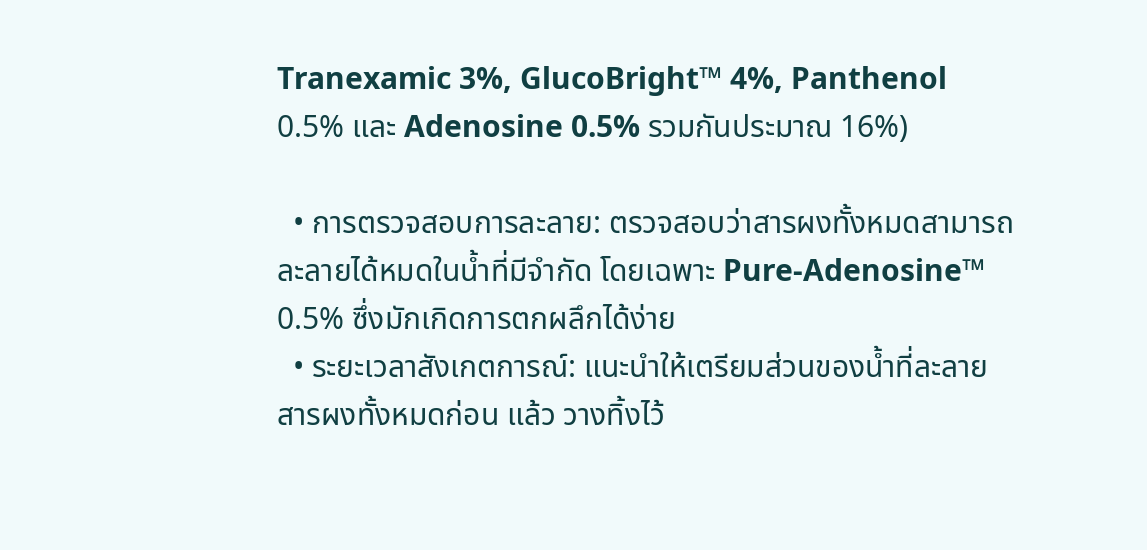Tranexamic 3%, GlucoBright™ 4%, Panthenol 0.5% และ Adenosine 0.5% รวมกันประมาณ 16%)

  • การตรวจสอบการละลาย: ตรวจสอบว่าสารผงทั้งหมดสามารถละลายได้หมดในน้ำที่มีจำกัด โดยเฉพาะ Pure-Adenosine™ 0.5% ซึ่งมักเกิดการตกผลึกได้ง่าย
  • ระยะเวลาสังเกตการณ์: แนะนำให้เตรียมส่วนของน้ำที่ละลายสารผงทั้งหมดก่อน แล้ว วางทิ้งไว้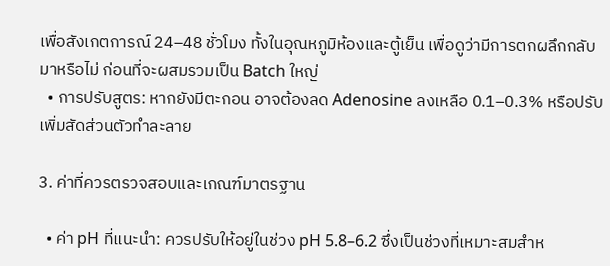เพื่อสังเกตการณ์ 24–48 ชั่วโมง ทั้งในอุณหภูมิห้องและตู้เย็น เพื่อดูว่ามีการตกผลึกกลับมาหรือไม่ ก่อนที่จะผสมรวมเป็น Batch ใหญ่
  • การปรับสูตร: หากยังมีตะกอน อาจต้องลด Adenosine ลงเหลือ 0.1–0.3% หรือปรับเพิ่มสัดส่วนตัวทำละลาย

3. ค่าที่ควรตรวจสอบและเกณฑ์มาตรฐาน

  • ค่า pH ที่แนะนำ: ควรปรับให้อยู่ในช่วง pH 5.8–6.2 ซึ่งเป็นช่วงที่เหมาะสมสำห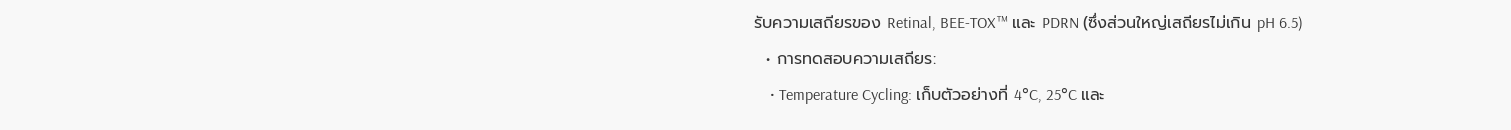รับความเสถียรของ Retinal, BEE-TOX™ และ PDRN (ซึ่งส่วนใหญ่เสถียรไม่เกิน pH 6.5)
  • การทดสอบความเสถียร:
    • Temperature Cycling: เก็บตัวอย่างที่ 4°C, 25°C และ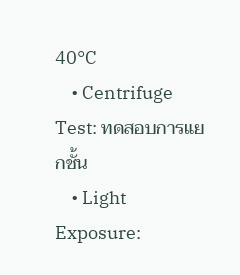40°C
    • Centrifuge Test: ทดสอบการแยกชั้น
    • Light Exposure: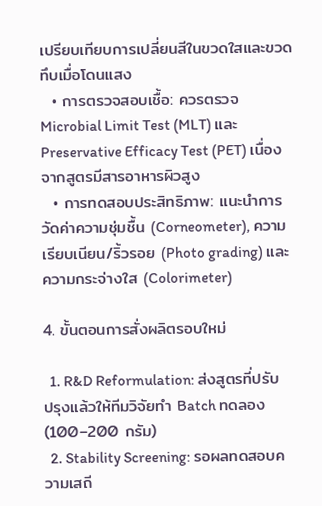เปรียบเทียบการเปลี่ยนสีในขวดใสและขวดทึบเมื่อโดนแสง
  • การตรวจสอบเชื้อ: ควรตรวจ Microbial Limit Test (MLT) และ Preservative Efficacy Test (PET) เนื่องจากสูตรมีสารอาหารผิวสูง
  • การทดสอบประสิทธิภาพ: แนะนำการวัดค่าความชุ่มชื้น (Corneometer), ความเรียบเนียน/ริ้วรอย (Photo grading) และความกระจ่างใส (Colorimeter)

4. ขั้นตอนการสั่งผลิตรอบใหม่

  1. R&D Reformulation: ส่งสูตรที่ปรับปรุงแล้วให้ทีมวิจัยทำ Batch ทดลอง (100–200 กรัม)
  2. Stability Screening: รอผลทดสอบความเสถี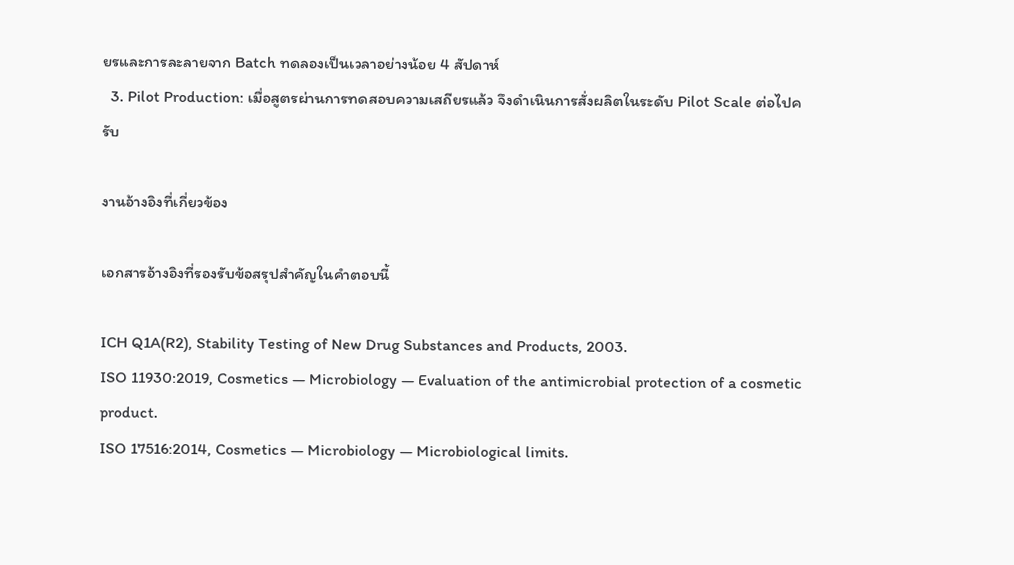ยรและการละลายจาก Batch ทดลองเป็นเวลาอย่างน้อย 4 สัปดาห์
  3. Pilot Production: เมื่อสูตรผ่านการทดสอบความเสถียรแล้ว จึงดำเนินการสั่งผลิตในระดับ Pilot Scale ต่อไปครับ

งานอ้างอิงที่เกี่ยวข้อง

เอกสารอ้างอิงที่รองรับข้อสรุปสำคัญในคำตอบนี้

ICH Q1A(R2), Stability Testing of New Drug Substances and Products, 2003.
ISO 11930:2019, Cosmetics — Microbiology — Evaluation of the antimicrobial protection of a cosmetic product.
ISO 17516:2014, Cosmetics — Microbiology — Microbiological limits.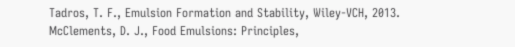Tadros, T. F., Emulsion Formation and Stability, Wiley-VCH, 2013.
McClements, D. J., Food Emulsions: Principles,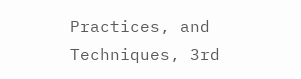Practices, and Techniques, 3rd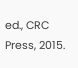ed., CRC Press, 2015.